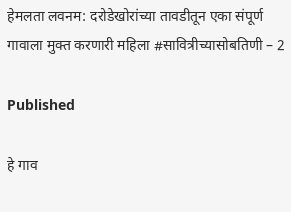हेमलता लवनम: दरोडेखोरांच्या तावडीतून एका संपूर्ण गावाला मुक्त करणारी महिला #सावित्रीच्यासोबतिणी – 2

Published

हे गाव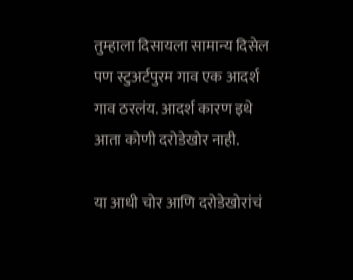तुम्हाला दिसायला सामान्य दिसेल पण स्टुअर्टपुरम गाव एक आदर्श गाव ठरलंय. आदर्श कारण इथे आता कोणी दरोडेखोर नाही.

या आधी चोर आणि दरोडेखोरांचं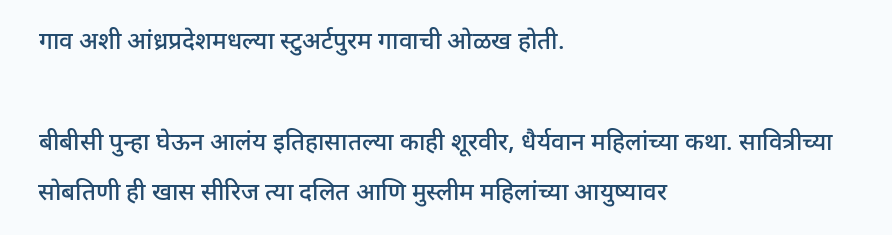गाव अशी आंध्रप्रदेशमधल्या स्टुअर्टपुरम गावाची ओळख होती.

बीबीसी पुन्हा घेऊन आलंय इतिहासातल्या काही शूरवीर, धैर्यवान महिलांच्या कथा. सावित्रीच्या सोबतिणी ही खास सीरिज त्या दलित आणि मुस्लीम महिलांच्या आयुष्यावर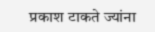प्रकाश टाकते ज्यांना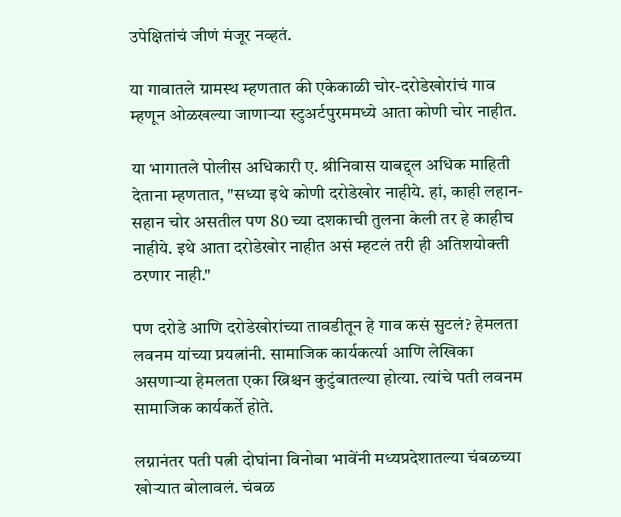उपेक्षितांचं जीणं मंजूर नव्हतं.

या गावातले ग्रामस्थ म्हणतात की एकेकाळी चोर-दरोडेखोरांचं गाव म्हणून ओळखल्या जाणाऱ्या स्टुअर्टपुरममध्ये आता कोणी चोर नाहीत.

या भागातले पोलीस अधिकारी ए. श्रीनिवास याबद्द्ल अधिक माहिती देताना म्हणतात, "सध्या इथे कोणी दरोडेखोर नाहीये. हां, काही लहान-सहान चोर असतील पण 80 च्या दशकाची तुलना केली तर हे काहीच नाहीये. इथे आता दरोडेखोर नाहीत असं म्हटलं तरी ही अतिशयोक्ती ठरणार नाही."

पण दरोडे आणि दरोडेखोरांच्या तावडीतून हे गाव कसं सुटलं? हेमलता लवनम यांच्या प्रयत्नांनी. सामाजिक कार्यकर्त्या आणि लेखिका असणाऱ्या हेमलता एका ख्रिश्चन कुटुंबातल्या होत्या. त्यांचे पती लवनम सामाजिक कार्यकर्ते होते.

लग्नानंतर पती पत्नी दोघांना विनोबा भावेंनी मध्यप्रदेशातल्या चंबळच्या खोऱ्यात बोलावलं. चंबळ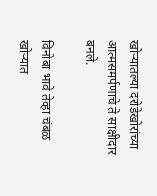खोऱ्यातल्या दरोडेखोरांच्या आत्मसमर्पणाचे ते साक्षीदार बनले.

विनोबा भावे तेव्हा चंबळ खोऱ्यात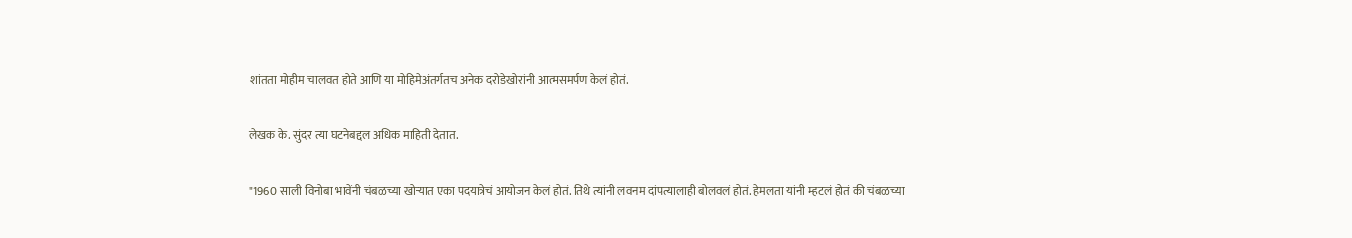शांतता मोहीम चालवत होते आणि या मोहिमेअंतर्गतच अनेक दरोडेखोरांनी आत्मसमर्पण केलं होतं.

लेखक के. सुंदर त्या घटनेबद्दल अधिक माहिती देतात.

"1960 साली विनोबा भावेंनी चंबळच्या खोऱ्यात एका पदयात्रेचं आयोजन केलं होतं. तिथे त्यांनी लवनम दांपत्यालाही बोलवलं होतं. हेमलता यांनी म्हटलं होतं की चंबळच्या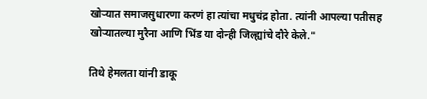खोऱ्यात समाजसुधारणा करणं हा त्यांचा मधुचंद्र होता. त्यांनी आपल्या पतीसह खोऱ्यातल्या मुरैना आणि भिंड या दोन्ही जिल्ह्यांचे दौरे केले."

तिथे हेमलता यांनी डाकू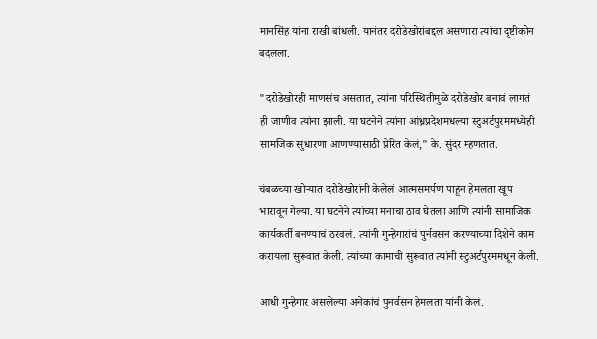मानसिंह यांना राखी बांधली. यानंतर दरोडेखोरांबद्दल असणारा त्यांचा दृष्टीकोन बदलला.

"दरोडेखोरही माणसंच असतात, त्यांना परिस्थितीमुळे दरोडेखोर बनावं लागतं ही जाणीव त्यांना झाली. या घटनेने त्यांना आंध्रप्रदेशमधल्या स्टुअर्टपुरममध्येही सामजिक सुधारणा आणण्यासाठी प्रेरित केलं," के. सुंदर म्हणतात.

चंबळच्या खोऱ्यात दरोडेखोरांनी केलेलं आत्मसमर्पण पाहून हेमलता खूप भारावून गेल्या. या घटनेने त्यांच्या मनाचा ठाव घेतला आणि त्यांनी सामाजिक कार्यकर्ती बनण्याचं ठरवलं. त्यांनी गुन्हेगारांचं पुर्नवसन करण्याच्या दिशेने काम करायला सुरूवात केली. त्यांच्या कामाची सुरूवात त्यांनी स्टुअर्टपुरममधून केली.

आधी गुन्हेगार असलेल्या अनेकांचं पुनर्वसन हेमलता यांनी केलं.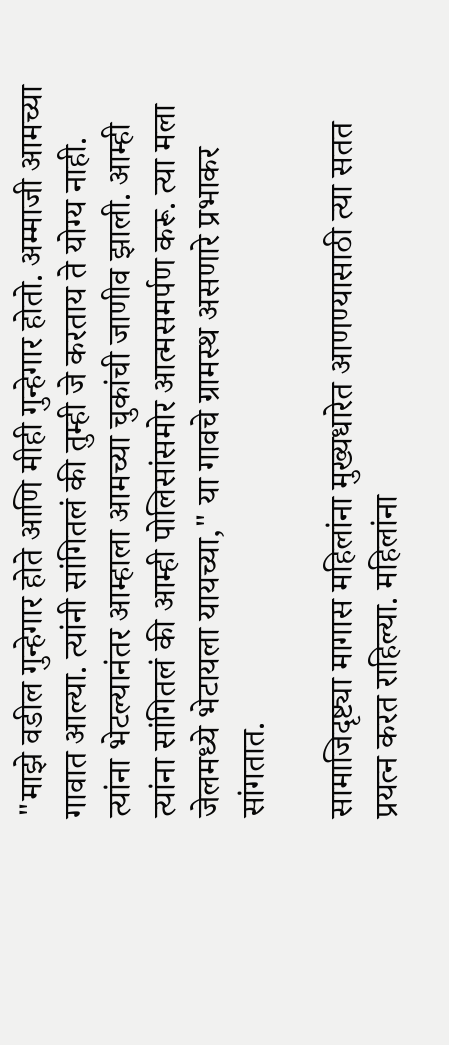"माझे वडील गुन्हेगार होते आणि मीही गुन्हेगार होतो. अम्माजी आमच्या गावात आल्या. त्यांनी सांगितलं की तुम्ही जे करताय ते योग्य नाही. त्यांना भेटल्यानंतर आम्हाला आमच्या चुकांची जाणीव झाली. आम्ही त्यांना सांगितलं की आम्ही पोलिसांसमोर आत्मसमर्पण करू. त्या मला जेलमध्ये भेटायला यायच्या," या गावचे ग्रामस्थ असणारे प्रभाकर सांगतात.

सामाजिदृष्ट्या मागास महिलांना मुख्यधारेत आणण्यासाठी त्या सतत प्रयत्न करत राहिल्या. महिलांना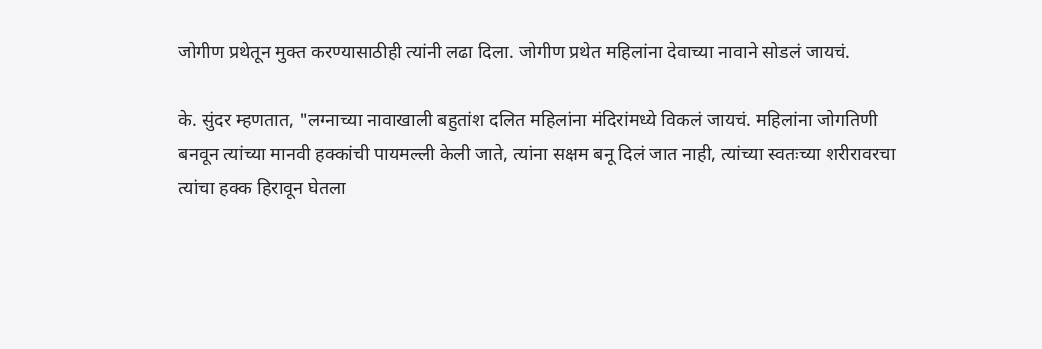जोगीण प्रथेतून मुक्त करण्यासाठीही त्यांनी लढा दिला. जोगीण प्रथेत महिलांना देवाच्या नावाने सोडलं जायचं.

के. सुंदर म्हणतात, "लग्नाच्या नावाखाली बहुतांश दलित महिलांना मंदिरांमध्ये विकलं जायचं. महिलांना जोगतिणी बनवून त्यांच्या मानवी हक्कांची पायमल्ली केली जाते, त्यांना सक्षम बनू दिलं जात नाही, त्यांच्या स्वतःच्या शरीरावरचा त्यांचा हक्क हिरावून घेतला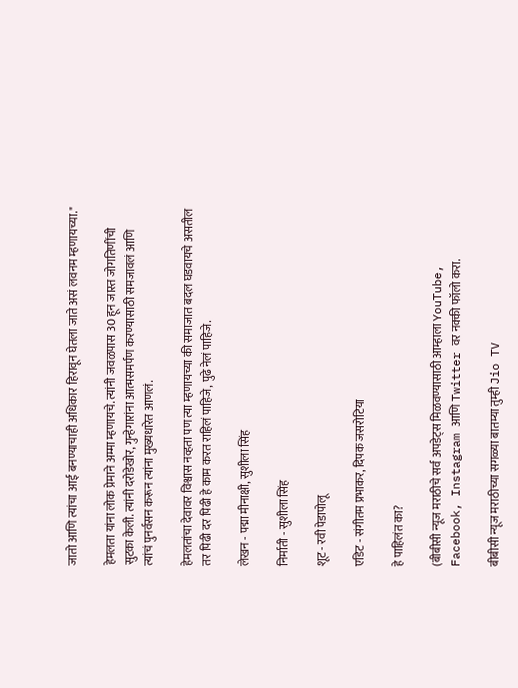जातो आणि त्यांचा आई बनण्याचाही अधिकार हिरावून घेतला जाते असं लवनम म्हणायच्या."

हेमलता यांना लोक प्रेमाने अम्मा म्हणायचे. त्यांनी जवळपास 30 हून जास्त जोगतिणींची सुटका केली. त्यांनी दरोडेखोर, गुन्हेगारांना आत्मसमर्पण करण्यासाठी समजावलं आणि त्यांचं पुनर्वसन करून त्यांना मुख्यधारेत आणलं.

हेमलतांचा देवावर विश्वास नव्हता पण त्या म्हणायच्या की समाजात बदल घडवायचे असतील तर पिढी दर पिढी हे काम करत राहिलं पाहिजे, पुढे नेलं पाहिजे.

लेखन - पद्मा मीनाक्षी, सुशीला सिंह

निर्माती - सुशीला सिंह

शूट - रवी पेडापोलू

एडिट - संगीतम प्रभाकर, दिपक जसरोटिया

हे पाहिलंत का?

(बीबीसी न्यूज मराठीचे सर्व अपडेट्स मिळवण्यासाठी आम्हाला YouTube, Facebook, Instagram आणि Twitter वर नक्की फॉलो करा.

बीबीसी न्यूज मराठीच्या सगळ्या बातम्या तुम्ही Jio TV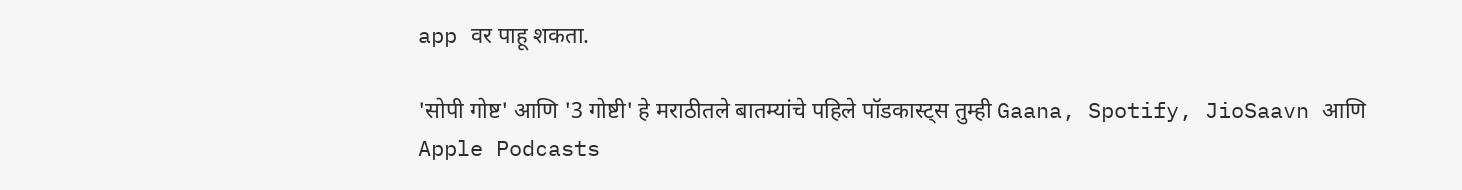app वर पाहू शकता.

'सोपी गोष्ट' आणि '3 गोष्टी' हे मराठीतले बातम्यांचे पहिले पॉडकास्ट्स तुम्ही Gaana, Spotify, JioSaavn आणि Apple Podcasts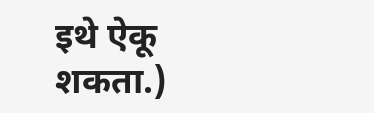इथे ऐकू शकता.)